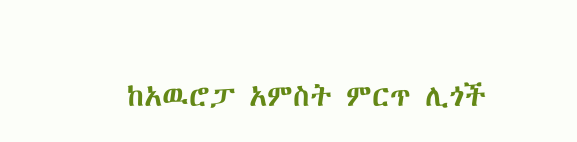ከአዉሮፓ አምስት ምርጥ ሊጎች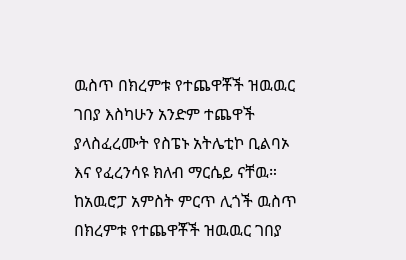ዉስጥ በክረምቱ የተጨዋቾች ዝዉዉር ገበያ እስካሁን አንድም ተጨዋች ያላስፈረሙት የስፔኑ አትሌቲኮ ቢልባኦ እና የፈረንሳዩ ክለብ ማርሴይ ናቸዉ።
ከአዉሮፓ አምስት ምርጥ ሊጎች ዉስጥ በክረምቱ የተጨዋቾች ዝዉዉር ገበያ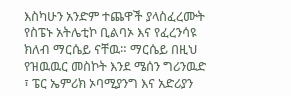እስካሁን አንድም ተጨዋች ያላስፈረሙት የስፔኑ አትሌቲኮ ቢልባኦ እና የፈረንሳዩ ክለብ ማርሴይ ናቸዉ። ማርሴይ በዚህ የዝዉዉር መስኮት እንደ ሜሰን ግሪንዉድ ፣ ፔር ኤምሪክ ኦባሚያንግ እና አድሪያን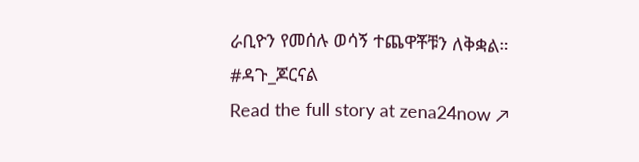ራቢዮን የመሰሉ ወሳኝ ተጨዋቾቹን ለቅቋል። #ዳጉ_ጆርናል
Read the full story at zena24now ↗